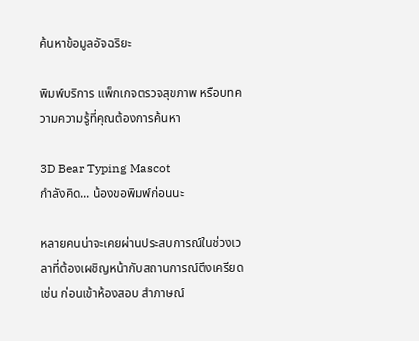ค้นหาข้อมูลอัจฉริยะ

พิมพ์บริการ แพ็กเกจตรวจสุขภาพ หรือบทความความรู้ที่คุณต้องการค้นหา

3D Bear Typing Mascot
กำลังคิด... น้องขอพิมพ์ก่อนนะ

หลายคนน่าจะเคยผ่านประสบการณ์ในช่วงเวลาที่ต้องเผชิญหน้ากับสถานการณ์ตึงเครียด เช่น ก่อนเข้าห้องสอบ สำภาษณ์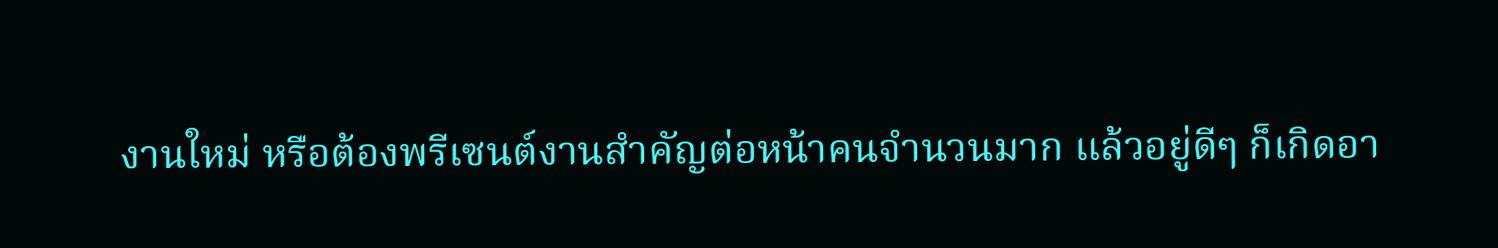งานใหม่ หรือต้องพรีเซนต์งานสำคัญต่อหน้าคนจำนวนมาก แล้วอยู่ดีๆ ก็เกิดอา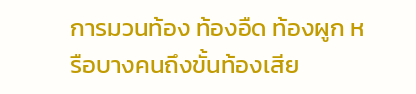การมวนท้อง ท้องอืด ท้องผูก หรือบางคนถึงขั้นท้องเสีย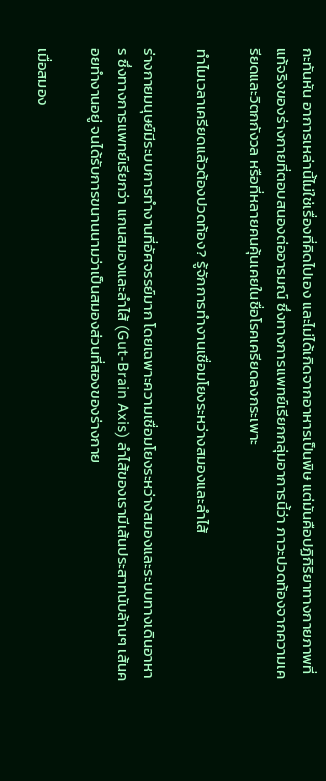กะทันหัน อาการเหล่านี้ไม่ใช่เรื่องที่คิดไปเอง และไม่ได้เกิดจากอาหารเป็นพิษ แต่มันคือปฏิกิริยาทางกายภาพที่แท้จริงของร่างกายที่ตอบสนองต่ออารมณ์ ซึ่งทางการแพทย์เรียกกลุ่มอาการนี้ว่า ภาวะปวดท้องจากความเครียดและวิตกกังวล หรือที่หลายคนคุ้นเคยในชื่อโรคเครียดลงกระเพาะ

ทำไมเวลาเครียดแล้วต้องปวดท้อง? รู้จักการทำงานเชื่อมโยงระหว่างสมองและลำไส้

ร่างกายมนุษย์มีระบบการทำงานที่อัศจรรย์มาก โดยเฉพาะความเชื่อมโยงระหว่างสมองและระบบทางเดินอาหาร ซึ่งทางการแพทย์เรียกว่า แกนสมองและลำไส้ (Gut-Brain Axis) ลำไส้ของเรามีเส้นประสาทนับล้านๆ เส้นคอยทำงานอยู่ จนได้รับการขนานนามว่าเป็นสมองส่วนที่สองของร่างกาย

เมื่อสมอง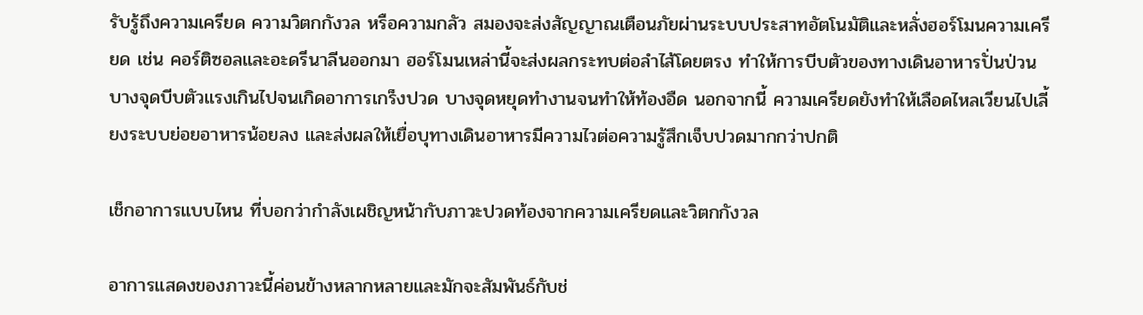รับรู้ถึงความเครียด ความวิตกกังวล หรือความกลัว สมองจะส่งสัญญาณเตือนภัยผ่านระบบประสาทอัตโนมัติและหลั่งฮอร์โมนความเครียด เช่น คอร์ติซอลและอะดรีนาลีนออกมา ฮอร์โมนเหล่านี้จะส่งผลกระทบต่อลำไส้โดยตรง ทำให้การบีบตัวของทางเดินอาหารปั่นป่วน บางจุดบีบตัวแรงเกินไปจนเกิดอาการเกร็งปวด บางจุดหยุดทำงานจนทำให้ท้องอืด นอกจากนี้ ความเครียดยังทำให้เลือดไหลเวียนไปเลี้ยงระบบย่อยอาหารน้อยลง และส่งผลให้เยื่อบุทางเดินอาหารมีความไวต่อความรู้สึกเจ็บปวดมากกว่าปกติ

เช็กอาการแบบไหน ที่บอกว่ากำลังเผชิญหน้ากับภาวะปวดท้องจากความเครียดและวิตกกังวล

อาการแสดงของภาวะนี้ค่อนข้างหลากหลายและมักจะสัมพันธ์กับช่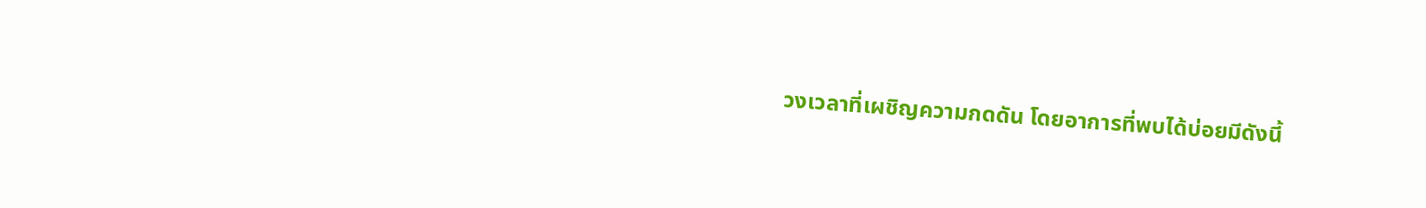วงเวลาที่เผชิญความกดดัน โดยอาการที่พบได้บ่อยมีดังนี้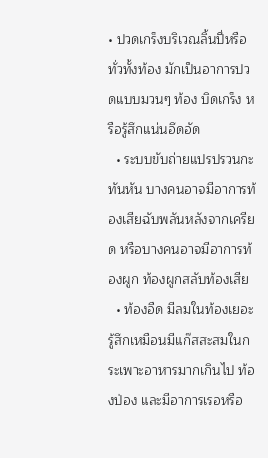• ปวดเกร็งบริเวณลิ้นปี่หรือทั่วทั้งท้อง มักเป็นอาการปวดแบบมวนๆ ท้อง บิดเกร็ง หรือรู้สึกแน่นอึดอัด
  • ระบบขับถ่ายแปรปรวนกะทันหัน บางคนอาจมีอาการท้องเสียฉับพลันหลังจากเครียด หรือบางคนอาจมีอาการท้องผูก ท้องผูกสลับท้องเสีย
  • ท้องอืด มีลมในท้องเยอะ รู้สึกเหมือนมีแก๊สสะสมในกระเพาะอาหารมากเกินไป ท้องป่อง และมีอาการเรอหรือ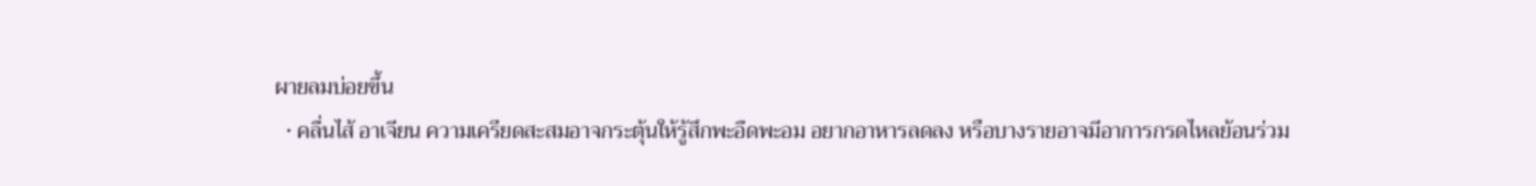ผายลมบ่อยขึ้น
  • คลื่นไส้ อาเจียน ความเครียดสะสมอาจกระตุ้นให้รู้สึกพะอืดพะอม อยากอาหารลดลง หรือบางรายอาจมีอาการกรดไหลย้อนร่วม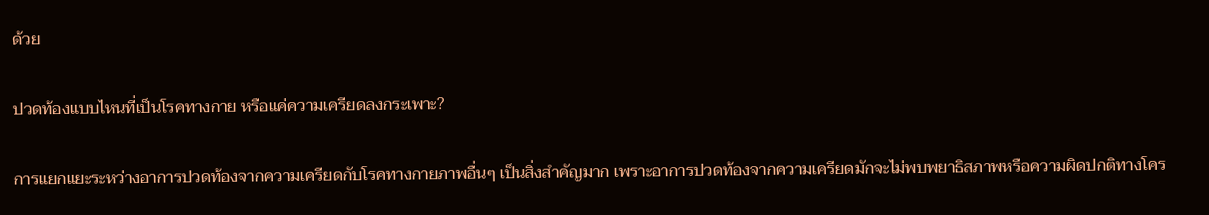ด้วย

ปวดท้องแบบไหนที่เป็นโรคทางกาย หรือแค่ความเครียดลงกระเพาะ?

การแยกแยะระหว่างอาการปวดท้องจากความเครียดกับโรคทางกายภาพอื่นๆ เป็นสิ่งสำคัญมาก เพราะอาการปวดท้องจากความเครียดมักจะไม่พบพยาธิสภาพหรือความผิดปกติทางโคร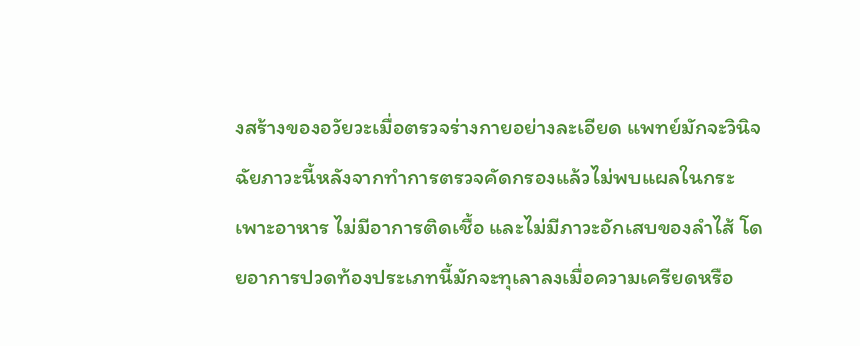งสร้างของอวัยวะเมื่อตรวจร่างกายอย่างละเอียด แพทย์มักจะวินิจฉัยภาวะนี้หลังจากทำการตรวจคัดกรองแล้วไม่พบแผลในกระเพาะอาหาร ไม่มีอาการติดเชื้อ และไม่มีภาวะอักเสบของลำไส้ โดยอาการปวดท้องประเภทนี้มักจะทุเลาลงเมื่อความเครียดหรือ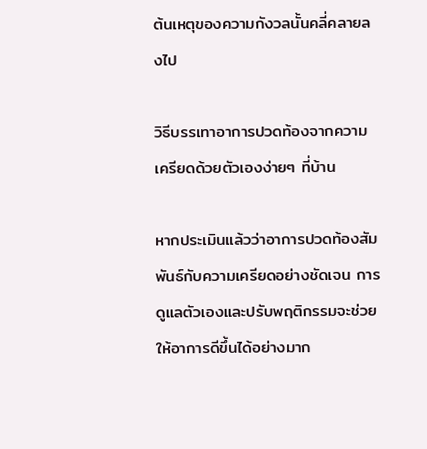ต้นเหตุของความกังวลนั้นคลี่คลายลงไป

วิธีบรรเทาอาการปวดท้องจากความเครียดด้วยตัวเองง่ายๆ ที่บ้าน

หากประเมินแล้วว่าอาการปวดท้องสัมพันธ์กับความเครียดอย่างชัดเจน การดูแลตัวเองและปรับพฤติกรรมจะช่วยให้อาการดีขึ้นได้อย่างมาก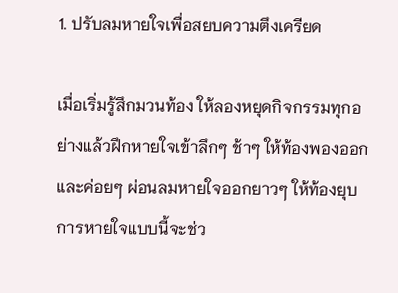1. ปรับลมหายใจเพื่อสยบความตึงเครียด

เมื่อเริ่มรู้สึกมวนท้อง ให้ลองหยุดกิจกรรมทุกอย่างแล้วฝึกหายใจเข้าลึกๆ ช้าๆ ให้ท้องพองออก และค่อยๆ ผ่อนลมหายใจออกยาวๆ ให้ท้องยุบ การหายใจแบบนี้จะช่ว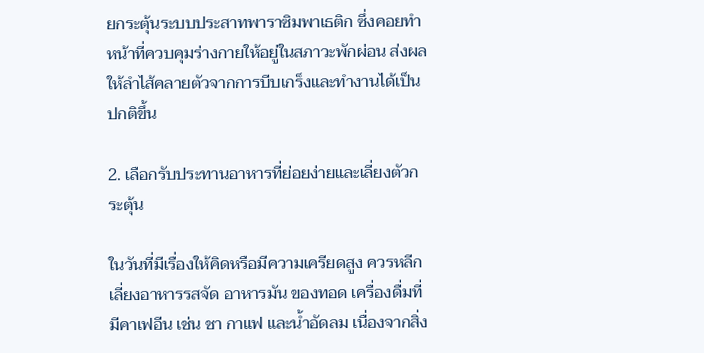ยกระตุ้นระบบประสาทพาราซิมพาเธติก ซึ่งคอยทำหน้าที่ควบคุมร่างกายให้อยู่ในสภาวะพักผ่อน ส่งผลให้ลำไส้คลายตัวจากการบีบเกร็งและทำงานได้เป็นปกติขึ้น

2. เลือกรับประทานอาหารที่ย่อยง่ายและเลี่ยงตัวกระตุ้น

ในวันที่มีเรื่องให้คิดหรือมีความเครียดสูง ควรหลีกเลี่ยงอาหารรสจัด อาหารมัน ของทอด เครื่องดื่มที่มีคาเฟอีน เช่น ชา กาแฟ และน้ำอัดลม เนื่องจากสิ่ง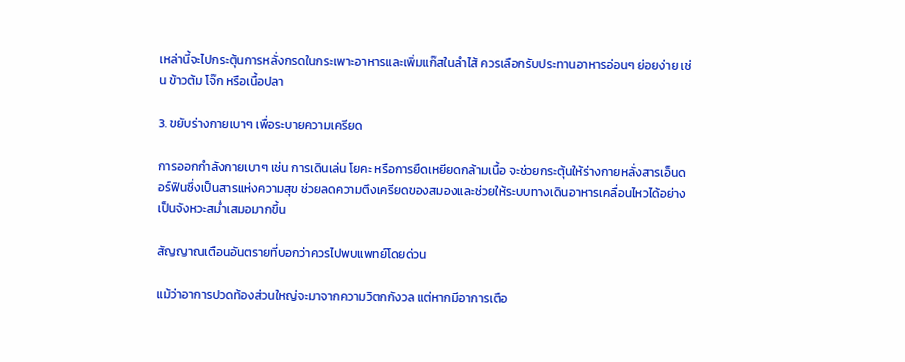เหล่านี้จะไปกระตุ้นการหลั่งกรดในกระเพาะอาหารและเพิ่มแก๊สในลำไส้ ควรเลือกรับประทานอาหารอ่อนๆ ย่อยง่าย เช่น ข้าวต้ม โจ๊ก หรือเนื้อปลา

3. ขยับร่างกายเบาๆ เพื่อระบายความเครียด

การออกกำลังกายเบาๆ เช่น การเดินเล่น โยคะ หรือการยืดเหยียดกล้ามเนื้อ จะช่วยกระตุ้นให้ร่างกายหลั่งสารเอ็นดอร์ฟินซึ่งเป็นสารแห่งความสุข ช่วยลดความตึงเครียดของสมองและช่วยให้ระบบทางเดินอาหารเคลื่อนไหวได้อย่างเป็นจังหวะสม่ำเสมอมากขึ้น

สัญญาณเตือนอันตรายที่บอกว่าควรไปพบแพทย์โดยด่วน

แม้ว่าอาการปวดท้องส่วนใหญ่จะมาจากความวิตกกังวล แต่หากมีอาการเตือ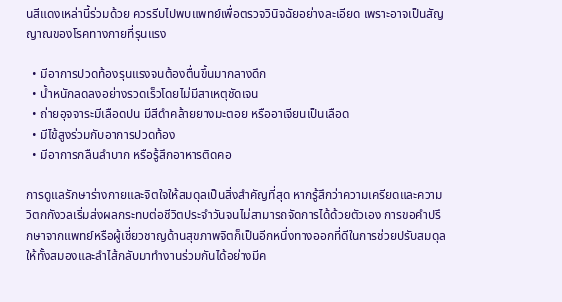นสีแดงเหล่านี้ร่วมด้วย ควรรีบไปพบแพทย์เพื่อตรวจวินิจฉัยอย่างละเอียด เพราะอาจเป็นสัญญาณของโรคทางกายที่รุนแรง

  • มีอาการปวดท้องรุนแรงจนต้องตื่นขึ้นมากลางดึก
  • น้ำหนักลดลงอย่างรวดเร็วโดยไม่มีสาเหตุชัดเจน
  • ถ่ายอุจจาระมีเลือดปน มีสีดำคล้ายยางมะตอย หรืออาเจียนเป็นเลือด
  • มีไข้สูงร่วมกับอาการปวดท้อง
  • มีอาการกลืนลำบาก หรือรู้สึกอาหารติดคอ

การดูแลรักษาร่างกายและจิตใจให้สมดุลเป็นสิ่งสำคัญที่สุด หากรู้สึกว่าความเครียดและความวิตกกังวลเริ่มส่งผลกระทบต่อชีวิตประจำวันจนไม่สามารถจัดการได้ด้วยตัวเอง การขอคำปรึกษาจากแพทย์หรือผู้เชี่ยวชาญด้านสุขภาพจิตก็เป็นอีกหนึ่งทางออกที่ดีในการช่วยปรับสมดุลให้ทั้งสมองและลำไส้กลับมาทำงานร่วมกันได้อย่างมีค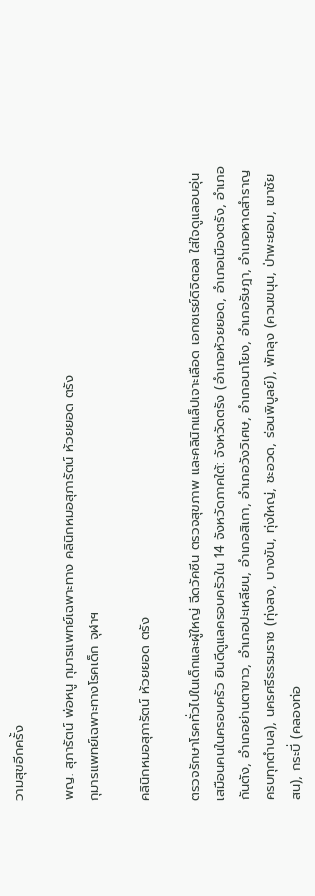วามสุขอีกครั้ง

พญ. สุภารัตน์ พ่อหนู กุมารแพทย์เฉพาะทาง คลินิกหมอสุภารัตน์ ห้วยยอด ตรัง
กุมารแพทย์เฉพาะทางโรคเด็ก จุฬาฯ

คลินิกหมอสุภารัตน์ ห้วยยอด ตรัง

ตรวจรักษาโรคทั่วไปในเด็กและผู้ใหญ่ ฉีดวัคซีน ตรวจสุขภาพ และคลินิกแล็ปเจาะเลือด เอกซเรย์ดิจิตอล ใส่ใจดูแลอบอุ่นเสมือนคนในครอบครัว ยินดีดูแลครอบครัวใน 14 จังหวัดภาคใต้: จังหวัดตรัง (อำเภอห้วยยอด, อำเภอเมืองตรัง, อำเภอกันตัง, อำเภอย่านตาขาว, อำเภอปะเหลียน, อำเภอสิเกา, อำเภอวังวิเศษ, อำเภอนาโยง, อำเภอรัษฎา, อำเภอหาดสำราญ ครบทุกตำบล), นครศรีธรรมราช (ทุ่งสง, บางขัน, ทุ่งใหญ่, ชะอวด, ร่อนพิบูลย์), พัทลุง (ควนขนุน, ป่าพะยอม, เขาชัยสน), กระบี่ (คลองท่อ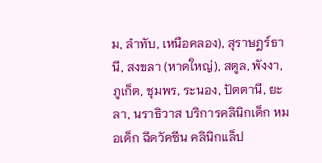ม, ลำทับ, เหนือคลอง), สุราษฎร์ธานี, สงขลา (หาดใหญ่), สตูล, พังงา, ภูเก็ต, ชุมพร, ระนอง, ปัตตานี, ยะลา, นราธิวาส บริการคลินิกเด็ก หมอเด็ก ฉีดวัคซีน คลินิกแล็ป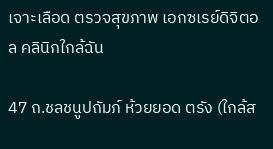เจาะเลือด ตรวจสุขภาพ เอกซเรย์ดิจิตอล คลินิกใกล้ฉัน

47 ถ.ชลชนูปถัมภ์ ห้วยยอด ตรัง (ใกล้ส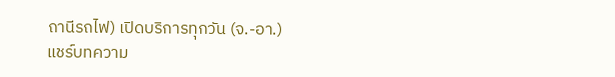ถานีรถไฟ) เปิดบริการทุกวัน (จ.-อา.)
แชร์บทความ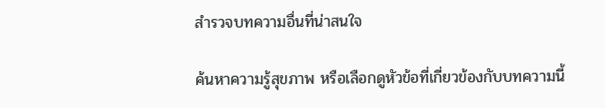สำรวจบทความอื่นที่น่าสนใจ

ค้นหาความรู้สุขภาพ หรือเลือกดูหัวข้อที่เกี่ยวข้องกับบทความนี้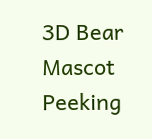3D Bear Mascot Peeking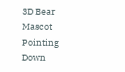3D Bear Mascot Pointing Down